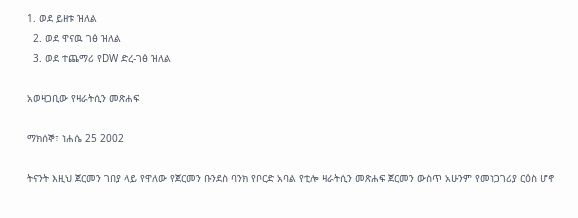1. ወደ ይዘቱ ዝለል
  2. ወደ ዋናዉ ገፅ ዝለል
  3. ወደ ተጨማሪ የDW ድረ-ገፅ ዝለል

አወዛጋቢው የዛራትሲን መጽሐፍ

ማክሰኞ፣ ነሐሴ 25 2002

ትናንት እዚህ ጀርመን ገበያ ላይ የዋለው የጀርመን ቡንደስ ባንክ የቦርድ አባል የቲሎ ዛራትሲን መጽሐፍ ጀርመን ውስጥ አሁንም የመነጋገሪያ ርዕስ ሆኖ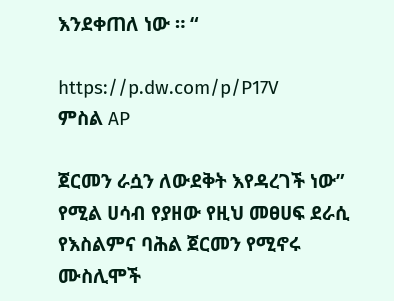እንደቀጠለ ነው ። “

https://p.dw.com/p/P17V
ምስል AP

ጀርመን ራሷን ለውደቅት እየዳረገች ነው” የሚል ሀሳብ የያዘው የዚህ መፀሀፍ ደራሲ የእስልምና ባሕል ጀርመን የሚኖሩ ሙስሊሞች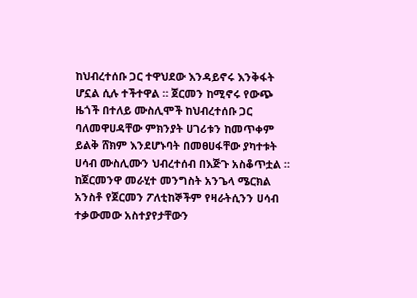ከህብረተሰቡ ጋር ተዋህደው እንዳይኖሩ እንቅፋት ሆኗል ሲሉ ተችተዋል ። ጀርመን ከሚኖሩ የውጭ ዜጎች በተለይ ሙስሊሞች ከህብረተሰቡ ጋር ባለመዋሀዳቸው ምክንያት ሀገሪቱን ከመጥቀም ይልቅ ሸክም እንደሆኑባት በመፀሀፋቸው ያካተቱት ሀሳብ ሙስሊሙን ህብረተሰብ በእጅጉ አስቆጥቷል ። ከጀርመንዋ መራሂተ መንግስት አንጌላ ሜርክል አንስቶ የጀርመን ፖለቲከኞችም የዛራትሲንን ሀሳብ ተቃውመው አስተያየታቸውን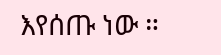እየሰጡ ነው ።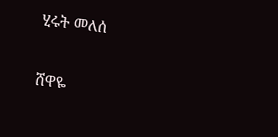ሂሩት መለሰ

ሸዋዬ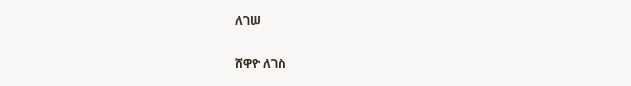ለገሠ

ሸዋዮ ለገስ